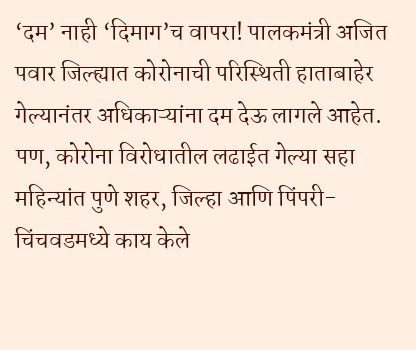‘दम’ नाही ‘दिमाग’च वापरा! पालकमंत्री अजित पवार जिल्ह्यात कोरोनाची परिस्थिती हाताबाहेर गेल्यानंतर अधिकाऱ्यांना दम देऊ लागले आहेत. पण, कोरोना विरोधातील लढाईत गेल्या सहा महिन्यांत पुणे शहर, जिल्हा आणि पिंपरी-चिंचवडमध्ये काय केले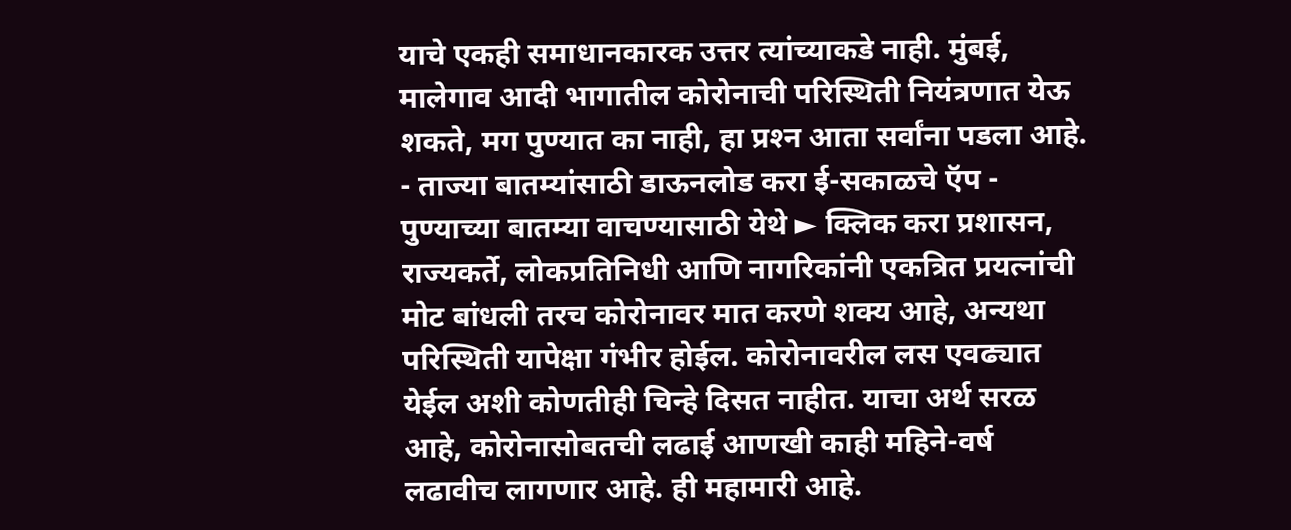याचे एकही समाधानकारक उत्तर त्यांच्याकडे नाही. मुंबई, मालेगाव आदी भागातील कोरोनाची परिस्थिती नियंत्रणात येऊ शकते, मग पुण्यात का नाही, हा प्रश्‍न आता सर्वांना पडला आहे. - ताज्या बातम्यांसाठी डाऊनलोड करा ई-सकाळचे ऍप - पुण्याच्या बातम्या वाचण्यासाठी येथे ► क्लिक करा प्रशासन, राज्यकर्ते, लोकप्रतिनिधी आणि नागरिकांनी एकत्रित प्रयत्नांची मोट बांधली तरच कोरोनावर मात करणे शक्‍य आहे, अन्यथा परिस्थिती यापेक्षा गंभीर होईल. कोरोनावरील लस एवढ्यात येईल अशी कोणतीही चिन्हे दिसत नाहीत. याचा अर्थ सरळ आहे, कोरोनासोबतची लढाई आणखी काही महिने-वर्ष लढावीच लागणार आहे. ही महामारी आहे.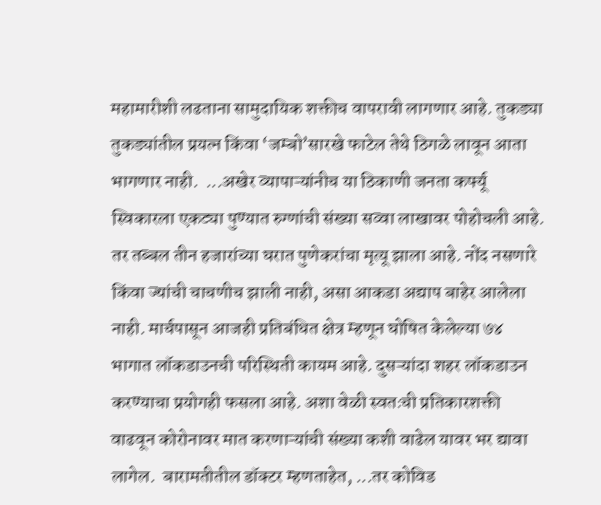महामारीशी लढताना सामुदायिक शक्तीच वापरावी लागणार आहे. तुकड्या तुकड्यांतील प्रयत्न किंवा ‘जम्बो’सारखे फाटेल तेथे ठिगळे लावून आता भागणार नाही.  ...अखेर व्यापाऱ्यांनीच या ठिकाणी जनता कर्फ्यू स्विकारला एकट्या पुण्यात रुग्णांची संख्या सव्वा लाखावर पोहोचली आहे. तर तब्बल तीन हजारांच्या घरात पुणेकरांचा मृत्यू झाला आहे. नोंद नसणारे किंवा ज्यांची चाचणीच झाली नाही, असा आकडा अद्याप बाहेर आलेला नाही. मार्चपासून आजही प्रतिबंधित क्षेत्र म्हणून घोषित केलेल्या ७४ भागात लॉकडाउनची परिस्थिती कायम आहे. दुसऱ्यांदा शहर लॉकडाउन करण्याचा प्रयोगही फसला आहे. अशा वेळी स्वतःची प्रतिकारशक्ती वाढवून कोरोनावर मात करणाऱ्यांची संख्या कशी वाढेल यावर भर द्यावा लागेल.  बारामतीतील डॉक्टर म्हणताहेत, ...तर कोविड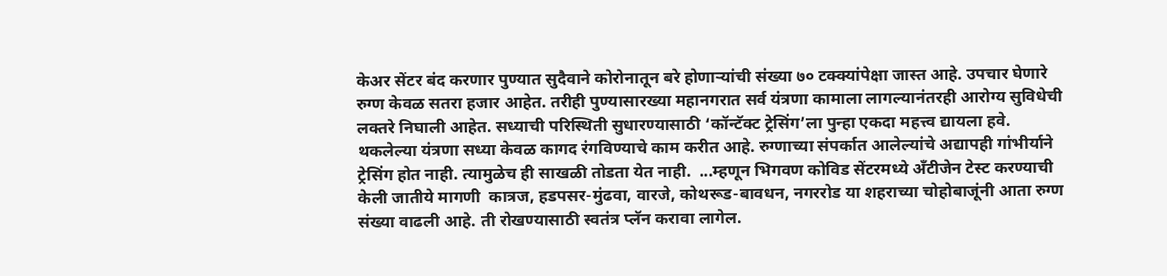केअर सेंटर बंद करणार पुण्यात सुदैवाने कोरोनातून बरे होणाऱ्यांची संख्या ७० टक्‍क्‍यांपेक्षा जास्त आहे. उपचार घेणारे रुग्ण केवळ सतरा हजार आहेत. तरीही पुण्यासारख्या महानगरात सर्व यंत्रणा कामाला लागल्यानंतरही आरोग्य सुविधेची लक्तरे निघाली आहेत. सध्याची परिस्थिती सुधारण्यासाठी ‘कॉन्टॅक्‍ट ट्रेसिंग’ला पुन्हा एकदा महत्त्व द्यायला हवे. थकलेल्या यंत्रणा सध्या केवळ कागद रंगविण्याचे काम करीत आहे. रुग्णाच्या संपर्कात आलेल्यांचे अद्यापही गांभीर्याने ट्रेसिंग होत नाही. त्यामुळेच ही साखळी तोडता येत नाही.  ...म्हणून भिगवण कोविड सेंटरमध्ये ॲंटीजेन टेस्ट करण्याची केली जातीये मागणी  कात्रज, हडपसर-मुंढवा, वारजे, कोथरूड-बावधन, नगररोड या शहराच्या चोहोबाजूंनी आता रुग्ण संख्या वाढली आहे. ती रोखण्यासाठी स्वतंत्र प्लॅन करावा लागेल.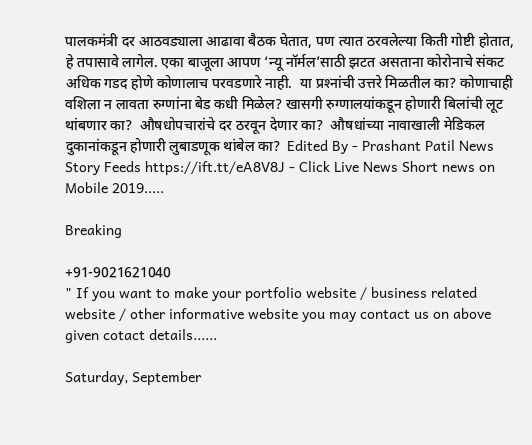पालकमंत्री दर आठवड्याला आढावा बैठक घेतात, पण त्यात ठरवलेल्या किती गोष्टी होतात, हे तपासावे लागेल. एका बाजूला आपण ‘न्यू नॉर्मल’साठी झटत असताना कोरोनाचे संकट अधिक गडद होणे कोणालाच परवडणारे नाही.  या प्रश्‍नांची उत्तरे मिळतील का? कोणाचाही वशिला न लावता रुग्णांना बेड कधी मिळेल? खासगी रुग्णालयांकडून होणारी बिलांची लूट थांबणार का?  औषधोपचारांचे दर ठरवून देणार का?  औषधांच्या नावाखाली मेडिकल दुकानांकडून होणारी लुबाडणूक थांबेल का?  Edited By - Prashant Patil News Story Feeds https://ift.tt/eA8V8J - Click Live News Short news on Mobile 2019.....

Breaking

+91-9021621040
" If you want to make your portfolio website / business related website / other informative website you may contact us on above given cotact details......

Saturday, September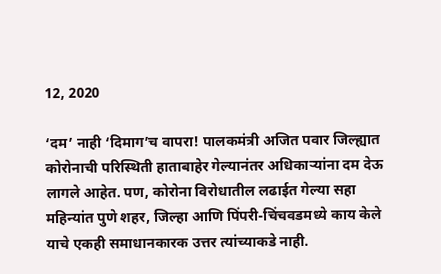12, 2020

‘दम’ नाही ‘दिमाग’च वापरा! पालकमंत्री अजित पवार जिल्ह्यात कोरोनाची परिस्थिती हाताबाहेर गेल्यानंतर अधिकाऱ्यांना दम देऊ लागले आहेत. पण, कोरोना विरोधातील लढाईत गेल्या सहा महिन्यांत पुणे शहर, जिल्हा आणि पिंपरी-चिंचवडमध्ये काय केले याचे एकही समाधानकारक उत्तर त्यांच्याकडे नाही.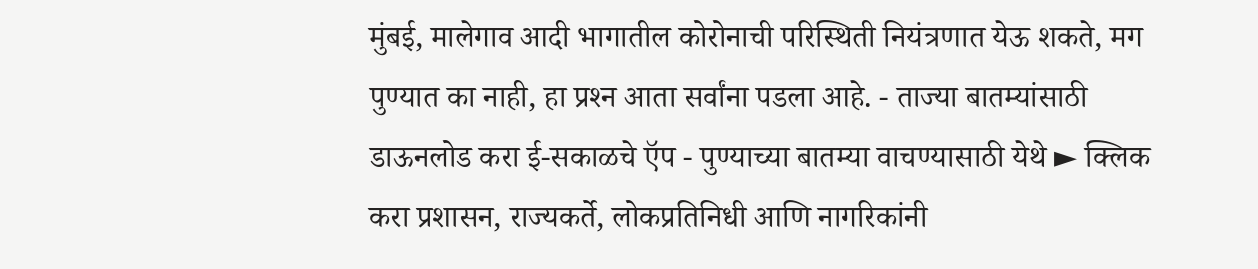मुंबई, मालेगाव आदी भागातील कोरोनाची परिस्थिती नियंत्रणात येऊ शकते, मग पुण्यात का नाही, हा प्रश्‍न आता सर्वांना पडला आहे. - ताज्या बातम्यांसाठी डाऊनलोड करा ई-सकाळचे ऍप - पुण्याच्या बातम्या वाचण्यासाठी येथे ► क्लिक करा प्रशासन, राज्यकर्ते, लोकप्रतिनिधी आणि नागरिकांनी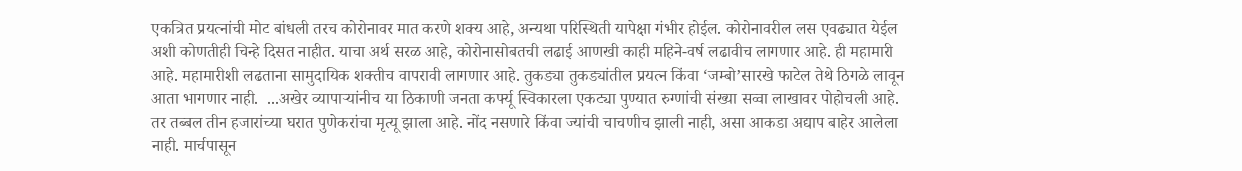एकत्रित प्रयत्नांची मोट बांधली तरच कोरोनावर मात करणे शक्‍य आहे, अन्यथा परिस्थिती यापेक्षा गंभीर होईल. कोरोनावरील लस एवढ्यात येईल अशी कोणतीही चिन्हे दिसत नाहीत. याचा अर्थ सरळ आहे, कोरोनासोबतची लढाई आणखी काही महिने-वर्ष लढावीच लागणार आहे. ही महामारी आहे. महामारीशी लढताना सामुदायिक शक्तीच वापरावी लागणार आहे. तुकड्या तुकड्यांतील प्रयत्न किंवा ‘जम्बो’सारखे फाटेल तेथे ठिगळे लावून आता भागणार नाही.  ...अखेर व्यापाऱ्यांनीच या ठिकाणी जनता कर्फ्यू स्विकारला एकट्या पुण्यात रुग्णांची संख्या सव्वा लाखावर पोहोचली आहे. तर तब्बल तीन हजारांच्या घरात पुणेकरांचा मृत्यू झाला आहे. नोंद नसणारे किंवा ज्यांची चाचणीच झाली नाही, असा आकडा अद्याप बाहेर आलेला नाही. मार्चपासून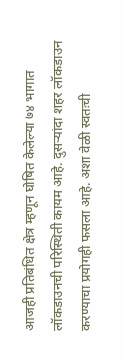आजही प्रतिबंधित क्षेत्र म्हणून घोषित केलेल्या ७४ भागात लॉकडाउनची परिस्थिती कायम आहे. दुसऱ्यांदा शहर लॉकडाउन करण्याचा प्रयोगही फसला आहे. अशा वेळी स्वतःची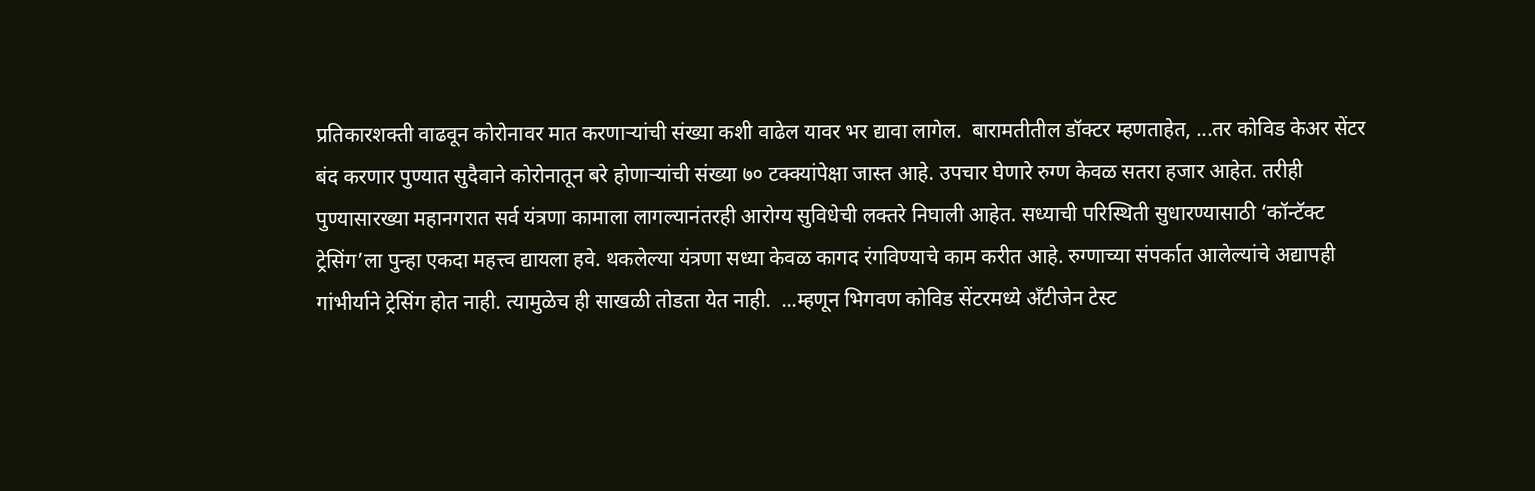प्रतिकारशक्ती वाढवून कोरोनावर मात करणाऱ्यांची संख्या कशी वाढेल यावर भर द्यावा लागेल.  बारामतीतील डॉक्टर म्हणताहेत, ...तर कोविड केअर सेंटर बंद करणार पुण्यात सुदैवाने कोरोनातून बरे होणाऱ्यांची संख्या ७० टक्‍क्‍यांपेक्षा जास्त आहे. उपचार घेणारे रुग्ण केवळ सतरा हजार आहेत. तरीही पुण्यासारख्या महानगरात सर्व यंत्रणा कामाला लागल्यानंतरही आरोग्य सुविधेची लक्तरे निघाली आहेत. सध्याची परिस्थिती सुधारण्यासाठी ‘कॉन्टॅक्‍ट ट्रेसिंग’ला पुन्हा एकदा महत्त्व द्यायला हवे. थकलेल्या यंत्रणा सध्या केवळ कागद रंगविण्याचे काम करीत आहे. रुग्णाच्या संपर्कात आलेल्यांचे अद्यापही गांभीर्याने ट्रेसिंग होत नाही. त्यामुळेच ही साखळी तोडता येत नाही.  ...म्हणून भिगवण कोविड सेंटरमध्ये ॲंटीजेन टेस्ट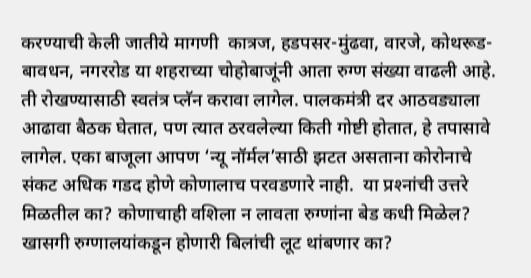करण्याची केली जातीये मागणी  कात्रज, हडपसर-मुंढवा, वारजे, कोथरूड-बावधन, नगररोड या शहराच्या चोहोबाजूंनी आता रुग्ण संख्या वाढली आहे. ती रोखण्यासाठी स्वतंत्र प्लॅन करावा लागेल. पालकमंत्री दर आठवड्याला आढावा बैठक घेतात, पण त्यात ठरवलेल्या किती गोष्टी होतात, हे तपासावे लागेल. एका बाजूला आपण ‘न्यू नॉर्मल’साठी झटत असताना कोरोनाचे संकट अधिक गडद होणे कोणालाच परवडणारे नाही.  या प्रश्‍नांची उत्तरे मिळतील का? कोणाचाही वशिला न लावता रुग्णांना बेड कधी मिळेल? खासगी रुग्णालयांकडून होणारी बिलांची लूट थांबणार का?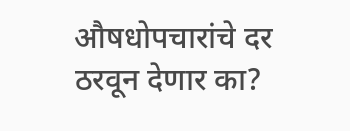औषधोपचारांचे दर ठरवून देणार का?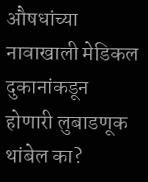औषधांच्या नावाखाली मेडिकल दुकानांकडून होणारी लुबाडणूक थांबेल का?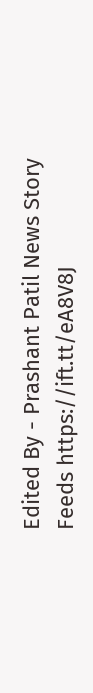Edited By - Prashant Patil News Story Feeds https://ift.tt/eA8V8J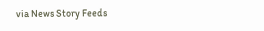via News Story Feeds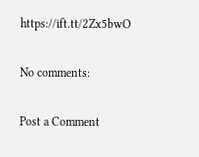https://ift.tt/2Zx5bwO

No comments:

Post a Comment